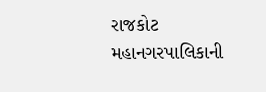રાજકોટ મહાનગરપાલિકાની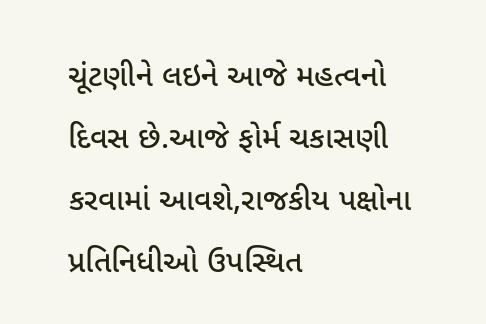ચૂંટણીને લઇને આજે મહત્વનો દિવસ છે.આજે ફોર્મ ચકાસણી કરવામાં આવશે,રાજકીય પક્ષોના પ્રતિનિધીઓ ઉપસ્થિત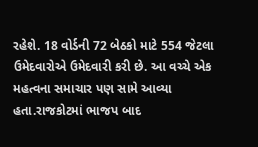રહેશે. 18 વોર્ડની 72 બેઠકો માટે 554 જેટલા ઉમેદવારોએ ઉમેદવારી કરી છે. આ વચ્ચે એક મહત્વના સમાચાર પણ સામે આવ્યા હતા.રાજકોટમાં ભાજપ બાદ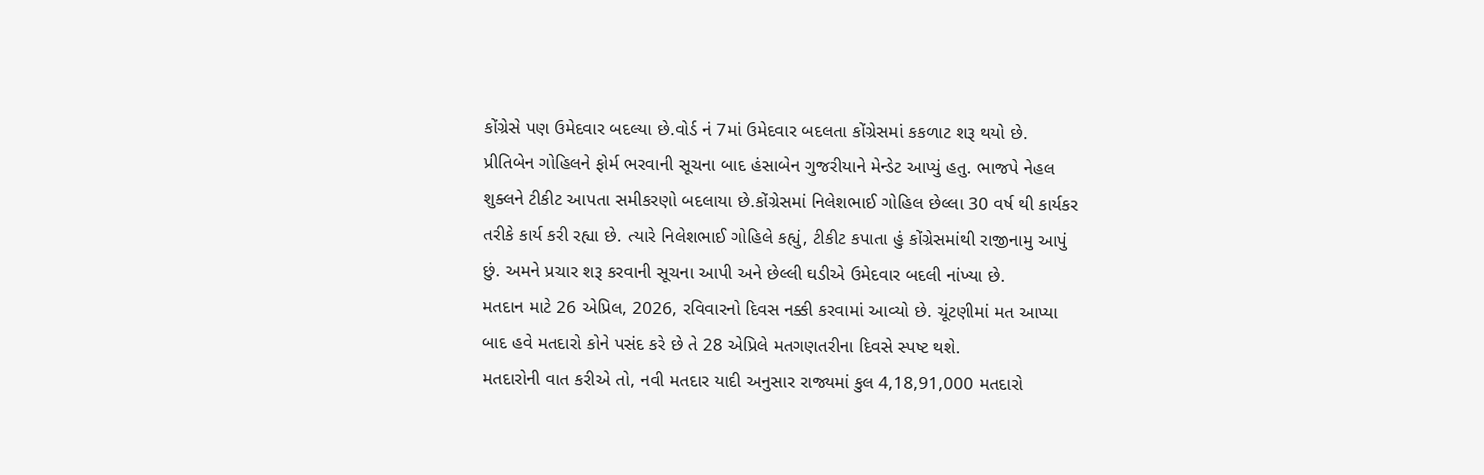કોંગ્રેસે પણ ઉમેદવાર બદલ્યા છે.વોર્ડ નં 7માં ઉમેદવાર બદલતા કોંગ્રેસમાં કકળાટ શરૂ થયો છે.
પ્રીતિબેન ગોહિલને ફોર્મ ભરવાની સૂચના બાદ હંસાબેન ગુજરીયાને મેન્ડેટ આપ્યું હતુ. ભાજપે નેહલ શુક્લને ટીકીટ આપતા સમીકરણો બદલાયા છે.કોંગ્રેસમાં નિલેશભાઈ ગોહિલ છેલ્લા 30 વર્ષ થી કાર્યકર તરીકે કાર્ય કરી રહ્યા છે. ત્યારે નિલેશભાઈ ગોહિલે કહ્યું, ટીકીટ કપાતા હું કોંગ્રેસમાંથી રાજીનામુ આપું છું. અમને પ્રચાર શરૂ કરવાની સૂચના આપી અને છેલ્લી ઘડીએ ઉમેદવાર બદલી નાંખ્યા છે.
મતદાન માટે 26 એપ્રિલ, 2026, રવિવારનો દિવસ નક્કી કરવામાં આવ્યો છે. ચૂંટણીમાં મત આપ્યા બાદ હવે મતદારો કોને પસંદ કરે છે તે 28 એપ્રિલે મતગણતરીના દિવસે સ્પષ્ટ થશે.
મતદારોની વાત કરીએ તો, નવી મતદાર યાદી અનુસાર રાજ્યમાં કુલ 4,18,91,000 મતદારો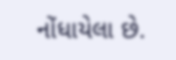નોંધાયેલા છે.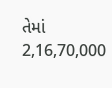તેમાં 2,16,70,000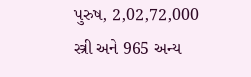પુરુષ, 2,02,72,000 સ્ત્રી અને 965 અન્ય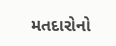મતદારોનો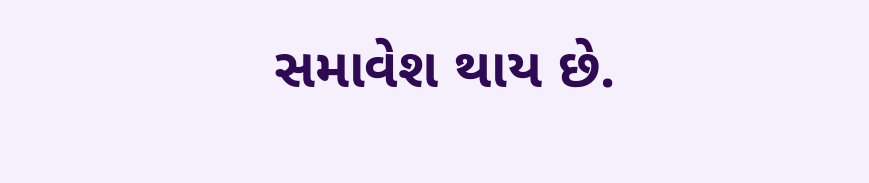સમાવેશ થાય છે.